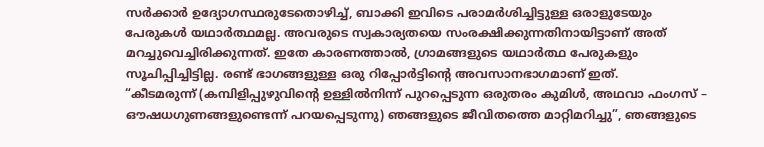സർക്കാർ ഉദ്യോഗസ്ഥരുടേതൊഴിച്ച്, ബാക്കി ഇവിടെ പരാമർശിച്ചിട്ടുള്ള ഒരാളുടേയും പേരുകൾ യഥാർത്ഥമല്ല. അവരുടെ സ്വകാര്യതയെ സംരക്ഷിക്കുന്നതിനായിട്ടാണ് അത് മറച്ചുവെച്ചിരിക്കുന്നത്. ഇതേ കാരണത്താൽ, ഗ്രാമങ്ങളുടെ യഥാർത്ഥ പേരുകളും സൂചിപ്പിച്ചിട്ടില്ല. രണ്ട് ഭാഗങ്ങളുള്ള ഒരു റിപ്പോർട്ടിന്റെ അവസാനഭാഗമാണ് ഇത്.
“കീടമരുന്ന് (കമ്പിളിപ്പുഴുവിന്റെ ഉള്ളിൽനിന്ന് പുറപ്പെടുന്ന ഒരുതരം കുമിൾ, അഥവാ ഫംഗസ് – ഔഷധഗുണങ്ങളുണ്ടെന്ന് പറയപ്പെടുന്നു) ഞങ്ങളുടെ ജീവിതത്തെ മാറ്റിമറിച്ചു”, ഞങ്ങളുടെ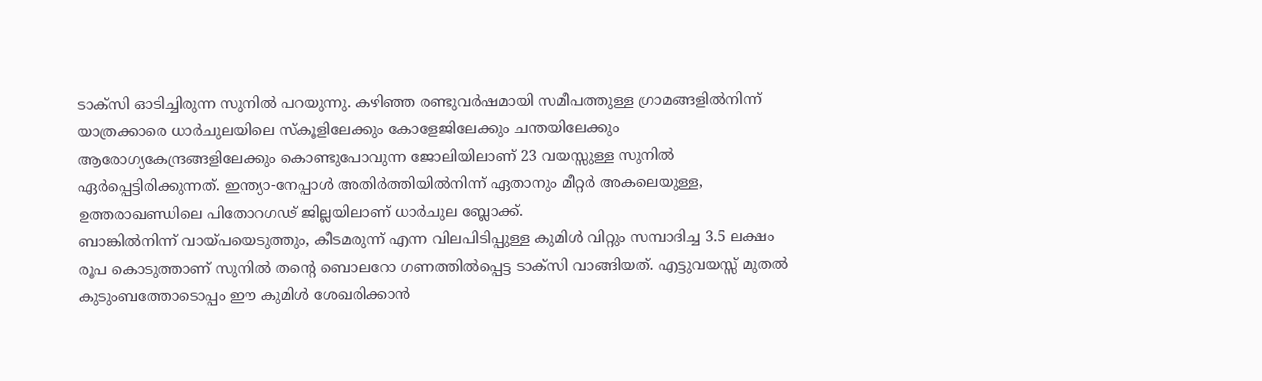ടാക്സി ഓടിച്ചിരുന്ന സുനിൽ പറയുന്നു. കഴിഞ്ഞ രണ്ടുവർഷമായി സമീപത്തുള്ള ഗ്രാമങ്ങളിൽനിന്ന് യാത്രക്കാരെ ധാർചുലയിലെ സ്കൂളിലേക്കും കോളേജിലേക്കും ചന്തയിലേക്കും ആരോഗ്യകേന്ദ്രങ്ങളിലേക്കും കൊണ്ടുപോവുന്ന ജോലിയിലാണ് 23 വയസ്സുള്ള സുനിൽ ഏർപ്പെട്ടിരിക്കുന്നത്. ഇന്ത്യാ-നേപ്പാൾ അതിർത്തിയിൽനിന്ന് ഏതാനും മീറ്റർ അകലെയുള്ള, ഉത്തരാഖണ്ഡിലെ പിതോറഗഢ് ജില്ലയിലാണ് ധാർചുല ബ്ലോക്ക്.
ബാങ്കിൽനിന്ന് വായ്പയെടുത്തും, കീടമരുന്ന് എന്ന വിലപിടിപ്പുള്ള കുമിൾ വിറ്റും സമ്പാദിച്ച 3.5 ലക്ഷം രൂപ കൊടുത്താണ് സുനിൽ തന്റെ ബൊലറോ ഗണത്തിൽപ്പെട്ട ടാക്സി വാങ്ങിയത്. എട്ടുവയസ്സ് മുതൽ കുടുംബത്തോടൊപ്പം ഈ കുമിൾ ശേഖരിക്കാൻ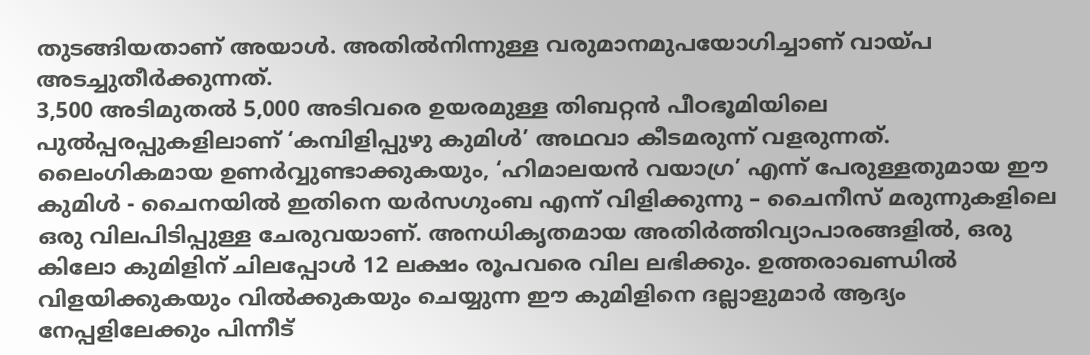തുടങ്ങിയതാണ് അയാൾ. അതിൽനിന്നുള്ള വരുമാനമുപയോഗിച്ചാണ് വായ്പ അടച്ചുതീർക്കുന്നത്.
3,500 അടിമുതൽ 5,000 അടിവരെ ഉയരമുള്ള തിബറ്റൻ പീഠഭൂമിയിലെ പുൽപ്പരപ്പുകളിലാണ് ‘കമ്പിളിപ്പുഴു കുമിൾ’ അഥവാ കീടമരുന്ന് വളരുന്നത്. ലൈംഗികമായ ഉണർവ്വുണ്ടാക്കുകയും, ‘ഹിമാലയൻ വയാഗ്ര’ എന്ന് പേരുള്ളതുമായ ഈ കുമിൾ - ചൈനയിൽ ഇതിനെ യർസഗുംബ എന്ന് വിളിക്കുന്നു – ചൈനീസ് മരുന്നുകളിലെ ഒരു വിലപിടിപ്പുള്ള ചേരുവയാണ്. അനധികൃതമായ അതിർത്തിവ്യാപാരങ്ങളിൽ, ഒരു കിലോ കുമിളിന് ചിലപ്പോൾ 12 ലക്ഷം രൂപവരെ വില ലഭിക്കും. ഉത്തരാഖണ്ഡിൽ വിളയിക്കുകയും വിൽക്കുകയും ചെയ്യുന്ന ഈ കുമിളിനെ ദല്ലാളുമാർ ആദ്യം നേപ്പളിലേക്കും പിന്നീട്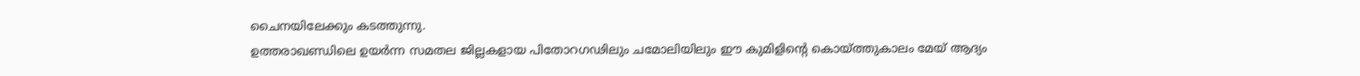ചൈനയിലേക്കും കടത്തുന്നു.
ഉത്തരാഖണ്ഡിലെ ഉയർന്ന സമതല ജില്ലകളായ പിതോറഗഢിലും ചമോലിയിലും ഈ കുമിളിന്റെ കൊയ്ത്തുകാലം മേയ് ആദ്യം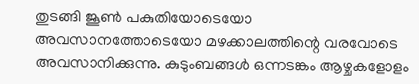തുടങ്ങി ജൂൺ പകുതിയോടെയോ അവസാനത്തോടെയോ മഴക്കാലത്തിന്റെ വരവോടെ അവസാനിക്കുന്നു. കുടുംബങ്ങൾ ഒന്നടങ്കം ആഴ്ചകളോളം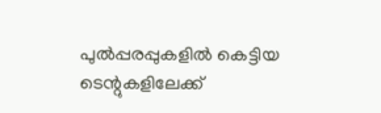പുൽപ്പരപ്പുകളിൽ കെട്ടിയ ടെന്റുകളിലേക്ക്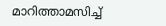മാറിത്താമസിച്ച്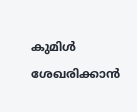കുമിൾ ശേഖരിക്കാൻ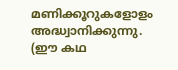മണിക്കൂറുകളോളം അദ്ധ്വാനിക്കുന്നു. (ഈ കഥ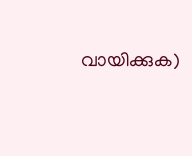വായിക്കുക)